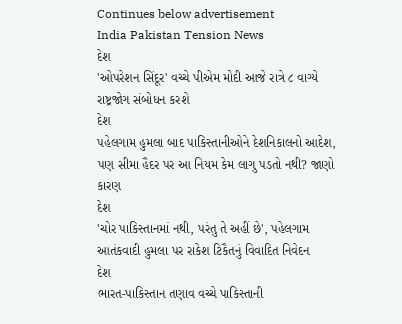Continues below advertisement
India Pakistan Tension News
દેશ
'ઓપરેશન સિંદૂર' વચ્ચે પીએમ મોદી આજે રાત્રે ૮ વાગ્યે રાષ્ટ્રજોગ સંબોધન કરશે
દેશ
પહેલગામ હુમલા બાદ પાકિસ્તાનીઓને દેશનિકાલનો આદેશ, પણ સીમા હૈદર પર આ નિયમ કેમ લાગુ પડતો નથી? જાણો કારણ
દેશ
'ચોર પાકિસ્તાનમાં નથી, પરંતુ તે અહીં છે', પહેલગામ આતંકવાદી હુમલા પર રાકેશ ટિકૈતનું વિવાદિત નિવેદન
દેશ
ભારત-પાકિસ્તાન તણાવ વચ્ચે પાકિસ્તાની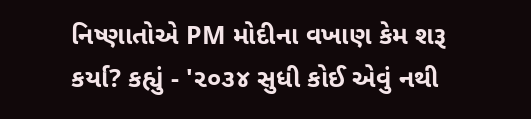નિષ્ણાતોએ PM મોદીના વખાણ કેમ શરૂ કર્યા? કહ્યું - '૨૦૩૪ સુધી કોઈ એવું નથી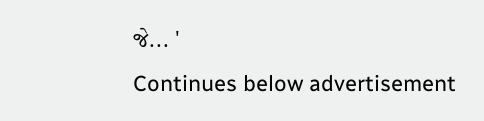જે... '
Continues below advertisement